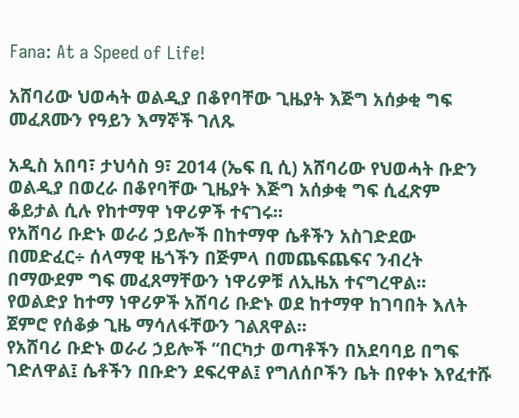Fana: At a Speed of Life!

አሸባሪው ህወሓት ወልዲያ በቆየባቸው ጊዜያት እጅግ አሰቃቂ ግፍ መፈጸሙን የዓይን እማኞች ገለጹ

አዲስ አበባ፣ ታህሳስ 9፣ 2014 (ኤፍ ቢ ሲ) አሸባሪው የህወሓት ቡድን ወልዲያ በወረራ በቆየባቸው ጊዜያት እጅግ አሰቃቂ ግፍ ሲፈጽም ቆይታል ሲሉ የከተማዋ ነዋሪዎች ተናገሩ።
የአሸባሪ ቡድኑ ወራሪ ኃይሎች በከተማዋ ሴቶችን አስገድደው በመድፈር÷ ሰላማዊ ዜጎችን በጅምላ በመጨፍጨፍና ንብረት በማውደም ግፍ መፈጸማቸውን ነዋሪዎቹ ለኢዜአ ተናግረዋል፡፡
የወልድያ ከተማ ነዋሪዎች አሸባሪ ቡድኑ ወደ ከተማዋ ከገባበት እለት ጀምሮ የሰቆቃ ጊዜ ማሳለፋቸውን ገልጸዋል፡፡
የአሸባሪ ቡድኑ ወራሪ ኃይሎች “በርካታ ወጣቶችን በአደባባይ በግፍ ገድለዋል፤ ሴቶችን በቡድን ደፍረዋል፤ የግለሰቦችን ቤት በየቀኑ እየፈተሹ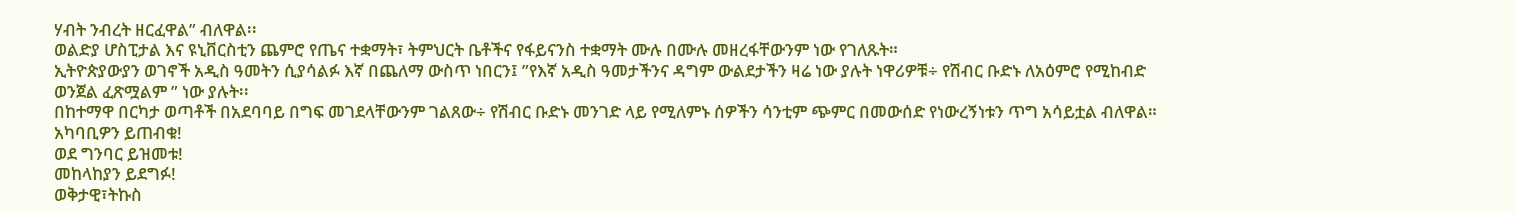ሃብት ንብረት ዘርፈዋል” ብለዋል፡፡
ወልድያ ሆስፒታል እና ዩኒቨርስቲን ጨምሮ የጤና ተቋማት፣ ትምህርት ቤቶችና የፋይናንስ ተቋማት ሙሉ በሙሉ መዘረፋቸውንም ነው የገለጹት።
ኢትዮጵያውያን ወገኖች አዲስ ዓመትን ሲያሳልፉ እኛ በጨለማ ውስጥ ነበርን፤ ”የእኛ አዲስ ዓመታችንና ዳግም ውልደታችን ዛሬ ነው ያሉት ነዋሪዎቹ÷ የሽብር ቡድኑ ለአዕምሮ የሚከብድ ወንጀል ፈጽሟልም ” ነው ያሉት፡፡
በከተማዋ በርካታ ወጣቶች በአደባባይ በግፍ መገደላቸውንም ገልጸው÷ የሽብር ቡድኑ መንገድ ላይ የሚለምኑ ሰዎችን ሳንቲም ጭምር በመውሰድ የነውረኝነቱን ጥግ አሳይቷል ብለዋል።
አካባቢዎን ይጠብቁ!
ወደ ግንባር ይዝመቱ!
መከላከያን ይደግፉ!
ወቅታዊ፣ትኩስ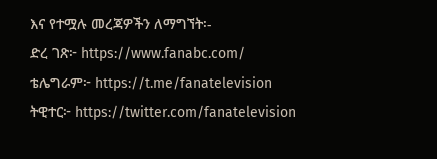እና የተሟሉ መረጃዎችን ለማግኘት፡-
ድረ ገጽ፦ https://www.fanabc.com/
ቴሌግራም፦ https://t.me/fanatelevision
ትዊተር፦ https://twitter.com/fanatelevision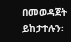በመወዳጀት ይከታተሉን፡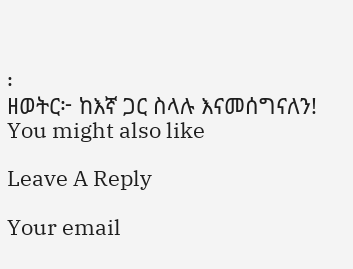፡
ዘወትር፦ ከእኛ ጋር ስላሉ እናመሰግናለን!
You might also like

Leave A Reply

Your email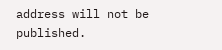address will not be published.